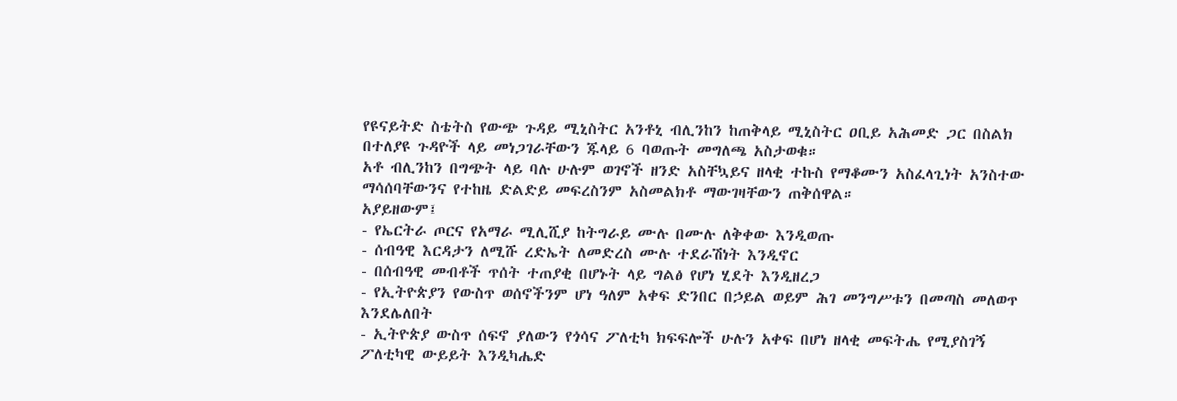የዩናይትድ ስቴትስ የውጭ ጉዳይ ሚኒስትር አንቶኒ ብሊንከን ከጠቅላይ ሚኒስትር ዐቢይ አሕመድ ጋር በስልክ በተለያዩ ጉዳዮች ላይ መነጋገራቸውን ጁላይ 6 ባወጡት መግለጫ አስታወቁ።
አቶ ብሊንከን በግጭት ላይ ባሉ ሁሉም ወገኖች ዘንድ አስቸኳይና ዘላቂ ተኩስ የማቆሙን አስፈላጊነት አንስተው ማሳሰባቸውንና የተከዜ ድልድይ መፍረስንም አስመልክቶ ማውገዛቸውን ጠቅሰዋል።
አያይዘውም፤
- የኤርትራ ጦርና የአማራ ሚሊሺያ ከትግራይ ሙሉ በሙሉ ለቅቀው እንዲወጡ
- ሰብዓዊ እርዳታን ለሚሹ ረድኤት ለመድረስ ሙሉ ተደራሽነት እንዲኖር
- በሰብዓዊ መብቶች ጥሰት ተጠያቂ በሆኑት ላይ ግልፅ የሆነ ሂደት እንዲዘረጋ
- የኢትዮጵያን የውስጥ ወሰኖችንም ሆነ ዓለም አቀፍ ድንበር በኃይል ወይም ሕገ መንግሥቱን በመጣስ መለወጥ እንደሌለበት
- ኢትዮጵያ ውስጥ ሰፍኖ ያለውን የጎሳና ፖለቲካ ክፍፍሎች ሁሉን አቀፍ በሆነ ዘላቂ መፍትሔ የሚያስገኝ ፖለቲካዊ ውይይት እንዲካሔድ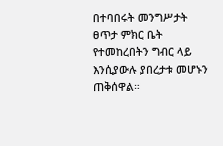በተባበሩት መንግሥታት ፀጥታ ምክር ቤት የተመከረበትን ግብር ላይ እንሲያውሉ ያበረታቱ መሆኑን ጠቅሰዋል።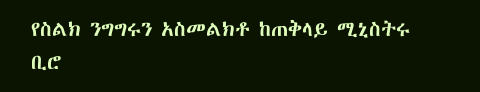የስልክ ንግግሩን አስመልክቶ ከጠቅላይ ሚኒስትሩ ቢሮ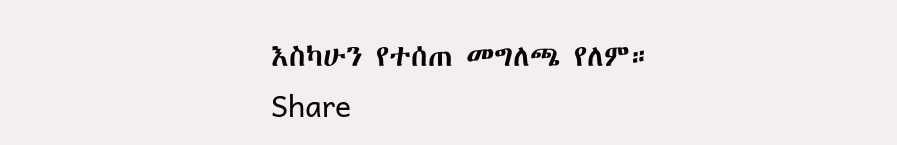እስካሁን የተሰጠ መግለጫ የለም።
Share